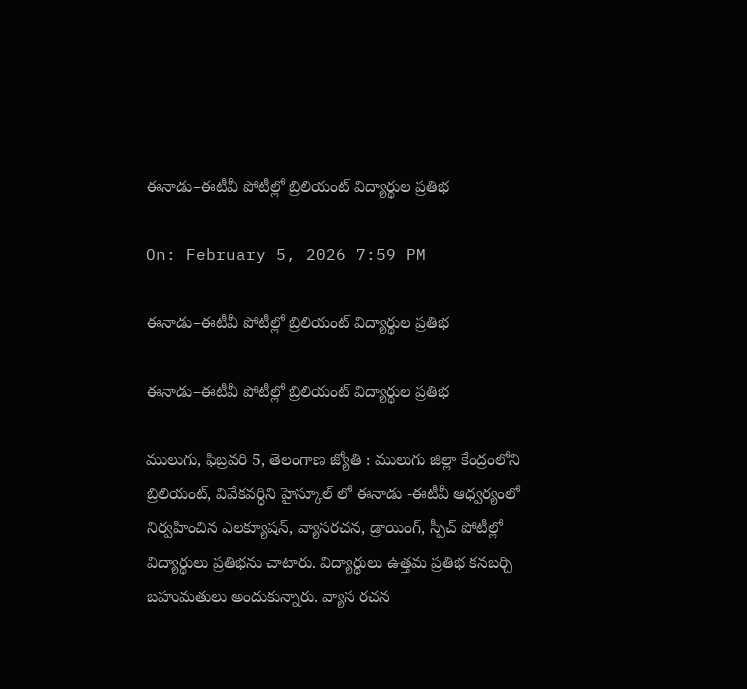ఈనాడు–ఈటీవీ పోటీల్లో బ్రిలియంట్ విద్యార్థుల ప్రతిభ

On: February 5, 2026 7:59 PM

ఈనాడు–ఈటీవీ పోటీల్లో బ్రిలియంట్ విద్యార్థుల ప్రతిభ

ఈనాడు–ఈటీవీ పోటీల్లో బ్రిలియంట్ విద్యార్థుల ప్రతిభ

ములుగు, ఫిబ్రవరి 5, తెలంగాణ జ్యోతి : ములుగు జిల్లా కేంద్రంలోని బ్రిలియంట్, వివేకవర్ధిని హైస్కూల్ లో ఈనాడు -ఈటీవీ ఆధ్వర్యంలో నిర్వహించిన ఎలక్యూషన్, వ్యాసరచన, డ్రాయింగ్, స్పీచ్ పోటీల్లో విద్యార్థులు ప్రతిభను చాటారు. విద్యార్థులు ఉత్తమ ప్రతిభ కనబర్చి బహుమతులు అందుకున్నారు. వ్యాస రచన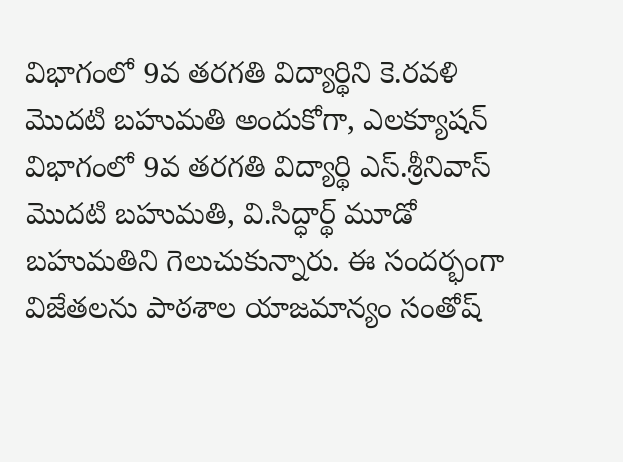విభాగంలో 9వ తరగతి విద్యార్థిని కె.రవళి మొదటి బహుమతి అందుకోగా, ఎలక్యూషన్ విభాగంలో 9వ తరగతి విద్యార్థి ఎస్.శ్రీనివాస్ మొదటి బహుమతి, వి.సిద్ధార్థ్ మూడో బహుమతిని గెలుచుకున్నారు. ఈ సందర్భంగా విజేతలను పాఠశాల యాజమాన్యం సంతోష్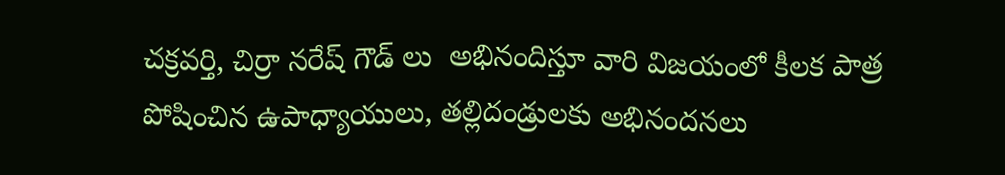చక్రవర్తి, చిర్రా నరేష్ గౌడ్ లు  అభినందిస్తూ వారి విజయంలో కీలక పాత్ర పోషించిన ఉపాధ్యాయులు, తల్లిదండ్రులకు అభినందనలు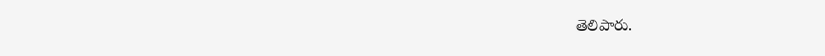తెలిపారు.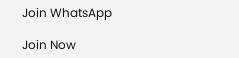Join WhatsApp

Join Now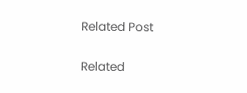Related Post

Related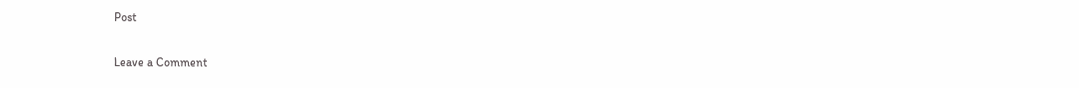Post

Leave a Comment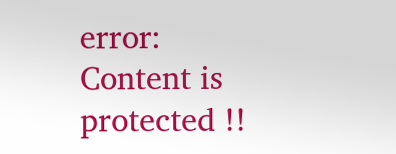error: Content is protected !!